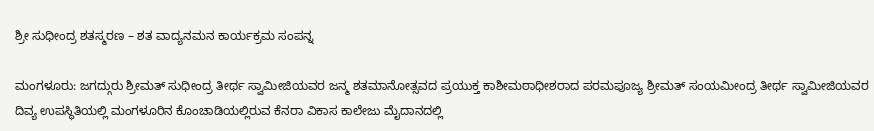ಶ್ರೀ ಸುಧೀಂದ್ರ ಶತಸ್ಮರಣ – ಶತ ವಾದ್ಯನಮನ‌ ಕಾರ್ಯಕ್ರಮ ಸಂಪನ್ನ

ಮಂಗಳೂರು: ಜಗದ್ಗುರು ಶ್ರೀಮತ್ ಸುಧೀಂದ್ರ ತೀರ್ಥ ಸ್ವಾಮೀಜಿಯವರ ಜನ್ಮ ಶತಮಾನೋತ್ಸವದ ಪ್ರಯುಕ್ತ‌ ಕಾಶೀಮಠಾಧೀಶರಾದ ಪರಮಪೂಜ್ಯ ಶ್ರೀಮತ್ ಸಂಯಮೀಂದ್ರ ತೀರ್ಥ ಸ್ವಾಮೀಜಿಯವರ ದಿವ್ಯ ಉಪಸ್ಥಿತಿಯಲ್ಲಿ ಮಂಗಳೂರಿನ ಕೊಂಚಾಡಿಯಲ್ಲಿರುವ ಕೆನರಾ ವಿಕಾಸ ಕಾಲೇಜು ಮೈದಾನದಲ್ಲಿ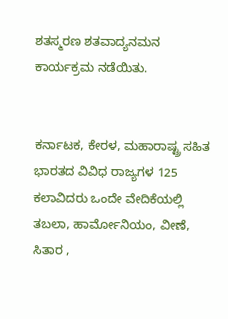ಶತಸ್ಮರಣ ಶತವಾದ್ಯನಮನ ಕಾರ್ಯಕ್ರಮ ನಡೆಯಿತು.


ಕರ್ನಾಟಕ, ಕೇರಳ, ಮಹಾರಾಷ್ಟ್ರ ಸಹಿತ ಭಾರತದ ವಿವಿಧ ರಾಜ್ಯಗಳ 125 ಕಲಾವಿದರು ಒಂದೇ ವೇದಿಕೆಯಲ್ಲಿ ತಬಲಾ, ಹಾರ್ಮೋನಿಯಂ, ವೀಣೆ, ಸಿತಾರ ,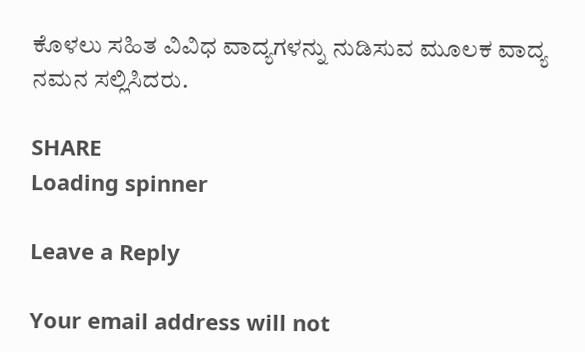ಕೊಳಲು ಸಹಿತ ವಿವಿಧ ವಾದ್ಯಗಳನ್ನು ನುಡಿಸುವ ಮೂಲಕ ವಾದ್ಯ ನಮನ ಸಲ್ಲಿಸಿದರು.

SHARE
Loading spinner

Leave a Reply

Your email address will not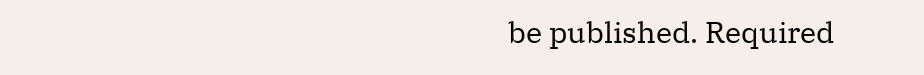be published. Required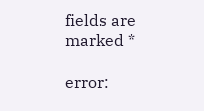fields are marked *

error: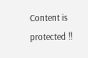Content is protected !!